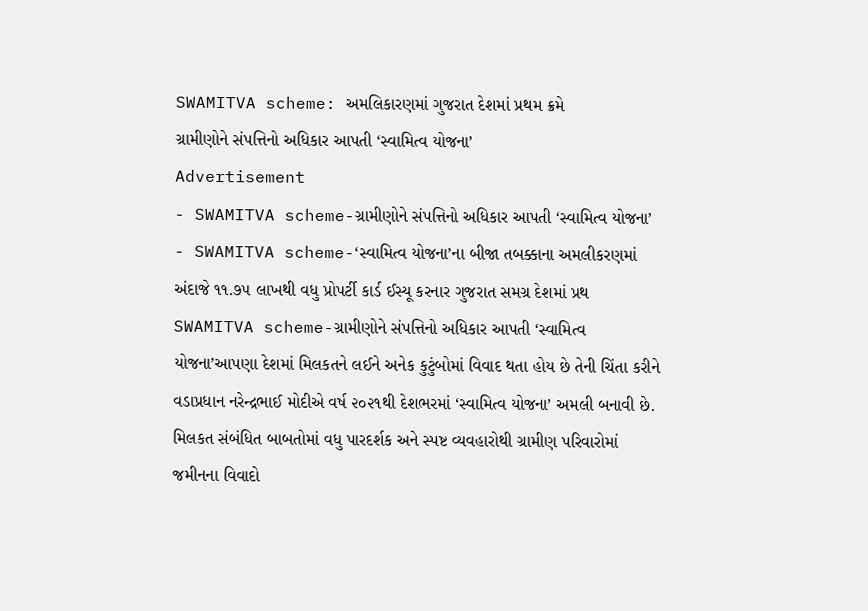SWAMITVA scheme: અમલિકારણમાં ગુજરાત દેશમાં પ્રથમ ક્રમે
ગ્રામીણોને સંપત્તિનો અધિકાર આપતી ‘સ્વામિત્વ યોજના’
Advertisement
- SWAMITVA scheme-ગ્રામીણોને સંપત્તિનો અધિકાર આપતી ‘સ્વામિત્વ યોજના’
- SWAMITVA scheme-‘સ્વામિત્વ યોજના’ના બીજા તબક્કાના અમલીકરણમાં અંદાજે ૧૧.૭૫ લાખથી વધુ પ્રોપર્ટી કાર્ડ ઈસ્યૂ કરનાર ગુજરાત સમગ્ર દેશમાં પ્રથ
SWAMITVA scheme-ગ્રામીણોને સંપત્તિનો અધિકાર આપતી ‘સ્વામિત્વ યોજના’આપણા દેશમાં મિલકતને લઈને અનેક કુટુંબોમાં વિવાદ થતા હોય છે તેની ચિંતા કરીને વડાપ્રધાન નરેન્દ્રભાઈ મોદીએ વર્ષ ૨૦૨૧થી દેશભરમાં ‘સ્વામિત્વ યોજના’ અમલી બનાવી છે. મિલકત સંબંધિત બાબતોમાં વધુ પારદર્શક અને સ્પષ્ટ વ્યવહારોથી ગ્રામીણ પરિવારોમાં જમીનના વિવાદો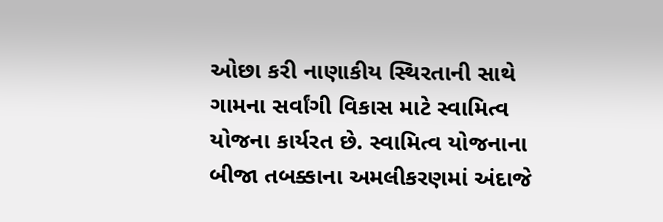ઓછા કરી નાણાકીય સ્થિરતાની સાથે ગામના સર્વાંગી વિકાસ માટે સ્વામિત્વ યોજના કાર્યરત છે. સ્વામિત્વ યોજનાના બીજા તબક્કાના અમલીકરણમાં અંદાજે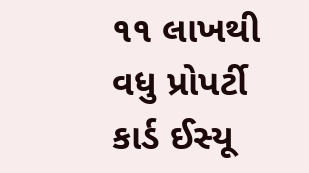૧૧ લાખથી વધુ પ્રોપર્ટી કાર્ડ ઈસ્યૂ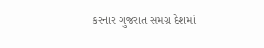કરનાર ગુજરાત સમગ્ર દેશમાં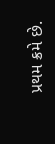પ્રથમ ક્રમે છે.